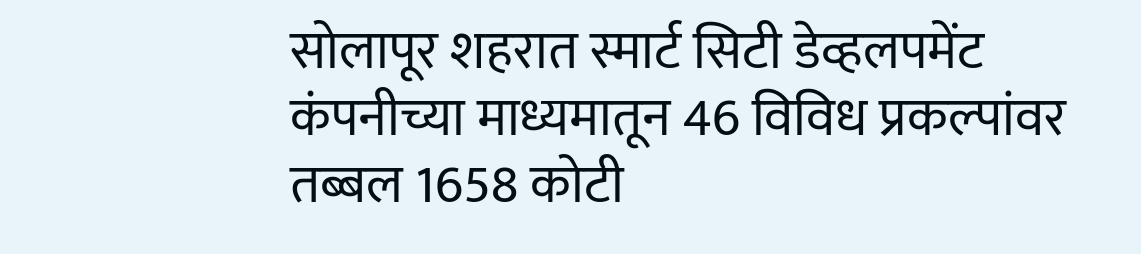सोलापूर शहरात स्मार्ट सिटी डेव्हलपमेंट कंपनीच्या माध्यमातून 46 विविध प्रकल्पांवर तब्बल 1658 कोटी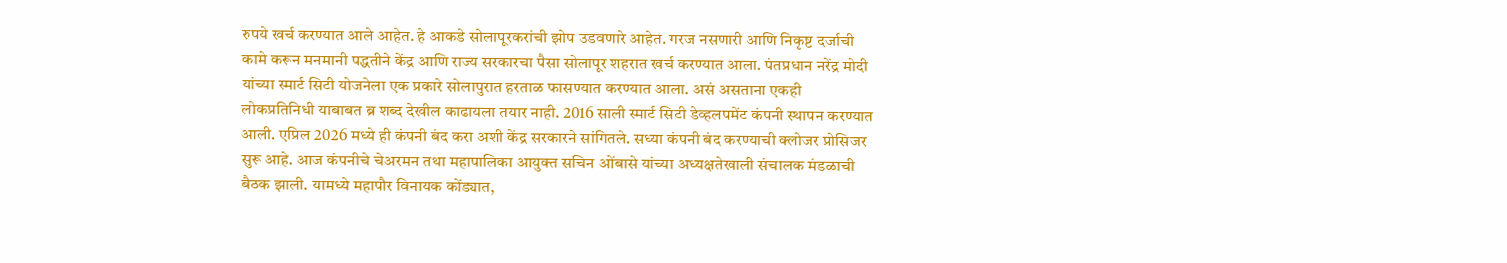रुपये खर्च करण्यात आले आहेत. हे आकडे सोलापूरकरांची झोप उडवणारे आहेत. गरज नसणारी आणि निकृष्ट दर्जाची कामे करून मनमानी पद्धतीने केंद्र आणि राज्य सरकारचा पैसा सोलापूर शहरात खर्च करण्यात आला. पंतप्रधान नरेंद्र मोदी यांच्या स्मार्ट सिटी योजनेला एक प्रकारे सोलापुरात हरताळ फासण्यात करण्यात आला. असं असताना एकही लोकप्रतिनिधी याबाबत ब्र शब्द देखील काढायला तयार नाही. 2016 साली स्मार्ट सिटी डेव्हलपमेंट कंपनी स्थापन करण्यात आली. एप्रिल 2026 मध्ये ही कंपनी बंद करा अशी केंद्र सरकारने सांगितले. सध्या कंपनी बंद करण्याची क्लोजर प्रोसिजर सुरू आहे. आज कंपनीचे चेअरमन तथा महापालिका आयुक्त सचिन ओंबासे यांच्या अध्यक्षतेखाली संचालक मंडळाची बैठक झाली. यामध्ये महापौर विनायक कोंड्यात,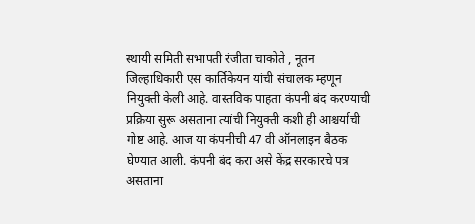स्थायी समिती सभापती रंजीता चाकोते , नूतन जिल्हाधिकारी एस कार्तिकेयन यांची संचालक म्हणून नियुक्ती केली आहे. वास्तविक पाहता कंपनी बंद करण्याची प्रक्रिया सुरू असताना त्यांची नियुक्ती कशी ही आश्चर्याची गोष्ट आहे. आज या कंपनीची 47 वी ऑनलाइन बैठक घेण्यात आली. कंपनी बंद करा असे केंद्र सरकारचे पत्र असताना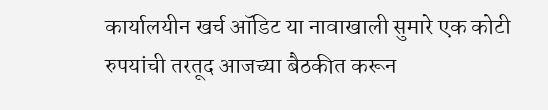कार्यालयीन खर्च ऑडिट या नावाखाली सुमारे एक कोटी रुपयांची तरतूद आजच्या बैठकीत करून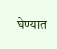घेण्यात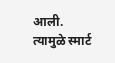आली. त्यामुळे स्मार्ट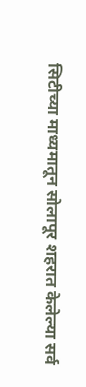सिटीच्या माध्यमातून सोलापूर शहरात केलेल्या सर्व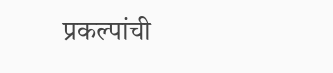प्रकल्पांची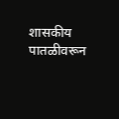शासकीय पातळीवरून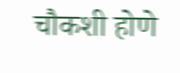चौकशी होणे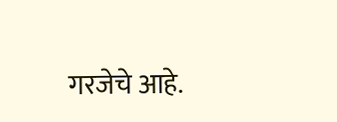गरजेचे आहे.